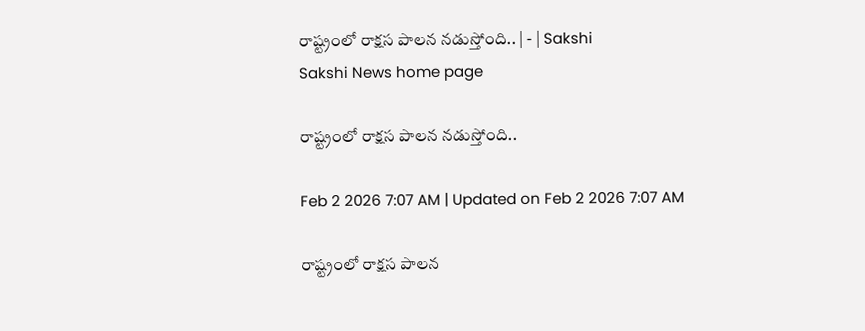రాష్ట్రంలో రాక్షస పాలన నడుస్తోంది.. | - | Sakshi
Sakshi News home page

రాష్ట్రంలో రాక్షస పాలన నడుస్తోంది..

Feb 2 2026 7:07 AM | Updated on Feb 2 2026 7:07 AM

రాష్ట్రంలో రాక్షస పాలన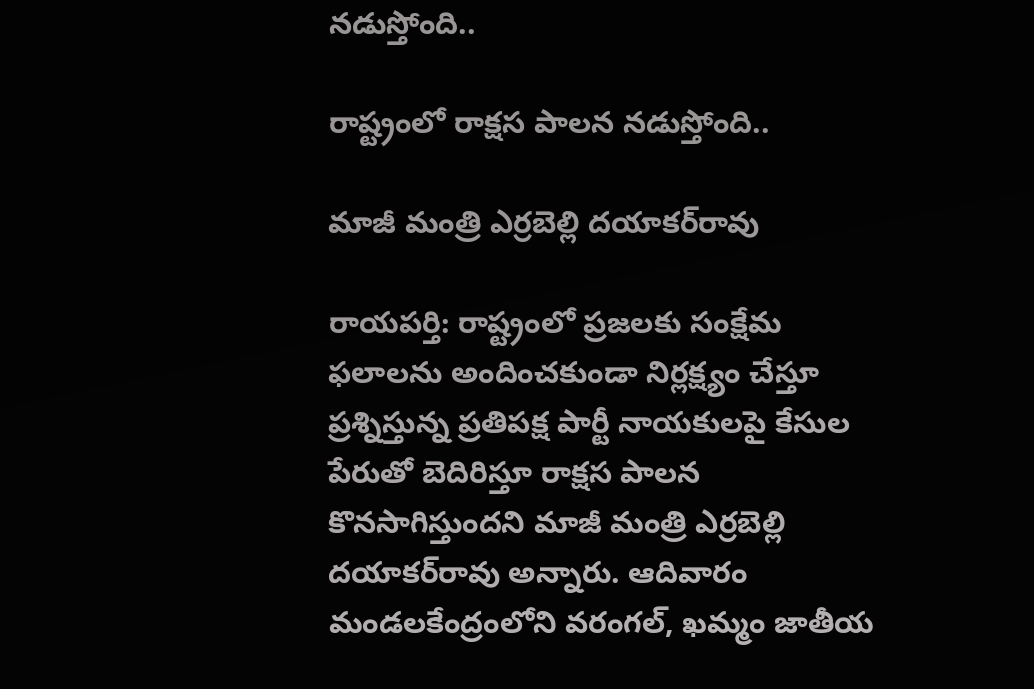నడుస్తోంది..

రాష్ట్రంలో రాక్షస పాలన నడుస్తోంది..

మాజీ మంత్రి ఎర్రబెల్లి దయాకర్‌రావు

రాయపర్తి: రాష్ట్రంలో ప్రజలకు సంక్షేమ ఫలాలను అందించకుండా నిర్లక్ష్యం చేస్తూ ప్రశ్నిస్తున్న ప్రతిపక్ష పార్టీ నాయకులపై కేసుల పేరుతో బెదిరిస్తూ రాక్షస పాలన కొనసాగిస్తుందని మాజీ మంత్రి ఎర్రబెల్లి దయాకర్‌రావు అన్నారు. ఆదివారం మండలకేంద్రంలోని వరంగల్‌, ఖమ్మం జాతీయ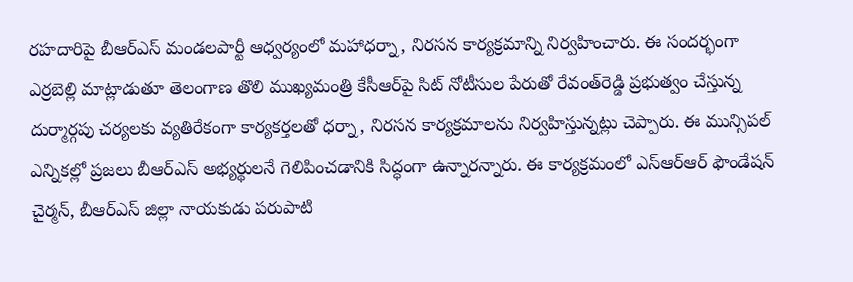రహదారిపై బీఆర్‌ఎస్‌ మండలపార్టీ ఆధ్వర్యంలో మహాధర్నా, నిరసన కార్యక్రమాన్ని నిర్వహించారు. ఈ సందర్భంగా ఎర్రబెల్లి మాట్లాడుతూ తెలంగాణ తొలి ముఖ్యమంత్రి కేసీఆర్‌పై సిట్‌ నోటీసుల పేరుతో రేవంత్‌రెడ్డి ప్రభుత్వం చేస్తున్న దుర్మార్గపు చర్యలకు వ్యతిరేకంగా కార్యకర్తలతో ధర్నా, నిరసన కార్యక్రమాలను నిర్వహిస్తున్నట్లు చెప్పారు. ఈ మున్సిపల్‌ ఎన్నికల్లో ప్రజలు బీఆర్‌ఎస్‌ అభ్యర్థులనే గెలిపించడానికి సిద్ధంగా ఉన్నారన్నారు. ఈ కార్యక్రమంలో ఎస్‌ఆర్‌ఆర్‌ ఫౌండేషన్‌ చైర్మన్‌, బీఆర్‌ఎస్‌ జిల్లా నాయకుడు పరుపాటి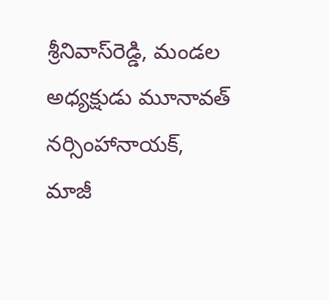శ్రీనివాస్‌రెడ్డి, మండల అధ్యక్షుడు మూనావత్‌ నర్సింహానాయక్‌, మాజీ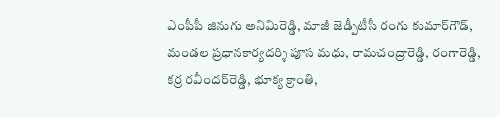ఎంపీపీ జినుగు అనిమిరెడ్డి, మాజీ జెడ్పీటీసీ రంగు కుమార్‌గౌడ్‌, మండల ప్రధానకార్యదర్శి పూస మధు, రామచంద్రారెడ్డి, రంగారెడ్డి, కర్ర రవీందర్‌రెడ్డి, భూక్య క్రాంతి,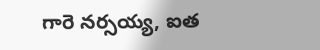గారె నర్సయ్య, ఐత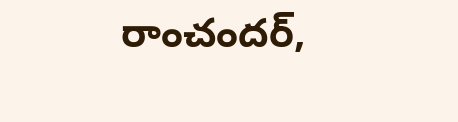రాంచందర్‌,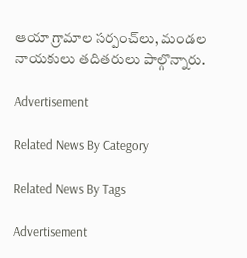ఆయా గ్రామాల సర్పంచ్‌లు, మండల నాయకులు తదితరులు పాల్గొన్నారు.

Advertisement

Related News By Category

Related News By Tags

Advertisement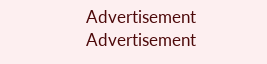Advertisement
Advertisement